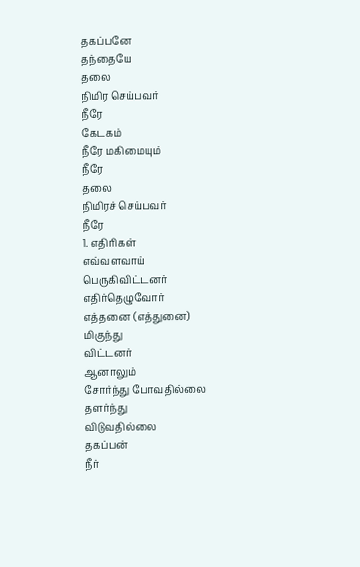தகப்பனே
தந்தையே
தலை
நிமிர செய்பவர்
நீரே
கேடகம்
நீரே மகிமையும்
நீரே
தலை
நிமிரச் செய்பவர்
நீரே
1. எதிரிகள்
எவ்வளவாய்
பெருகிவிட்டனர்
எதிர்தெழுவோர்
எத்தனை (எத்துனை)
மிகுந்து
விட்டனர்
ஆனாலும்
சோர்ந்து போவதில்லை
தளர்ந்து
விடுவதில்லை
தகப்பன்
நீர்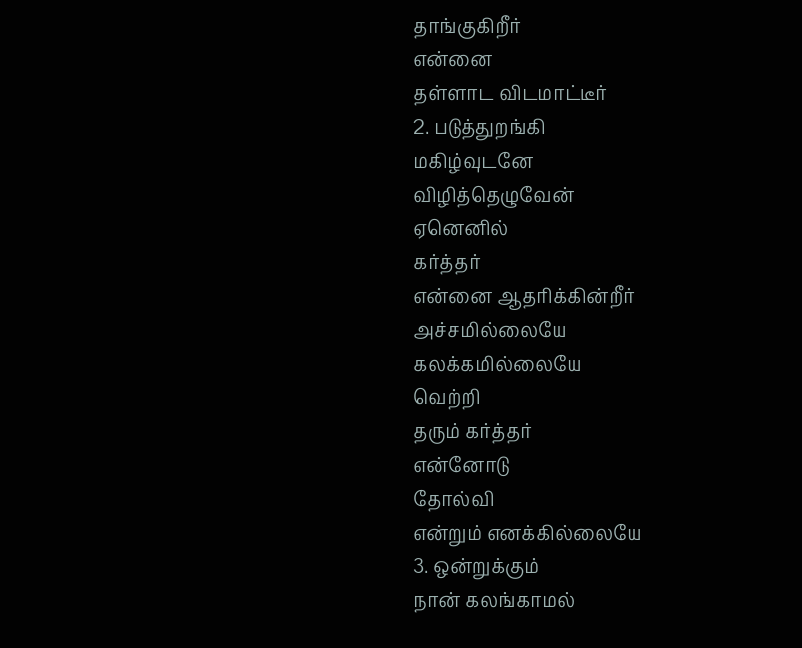தாங்குகிறீர்
என்னை
தள்ளாட விடமாட்டீர்
2. படுத்துறங்கி
மகிழ்வுடனே
விழித்தெழுவேன்
ஏனெனில்
கர்த்தர்
என்னை ஆதரிக்கின்றீர்
அச்சமில்லையே
கலக்கமில்லையே
வெற்றி
தரும் கர்த்தர்
என்னோடு
தோல்வி
என்றும் எனக்கில்லையே
3. ஒன்றுக்கும்
நான் கலங்காமல்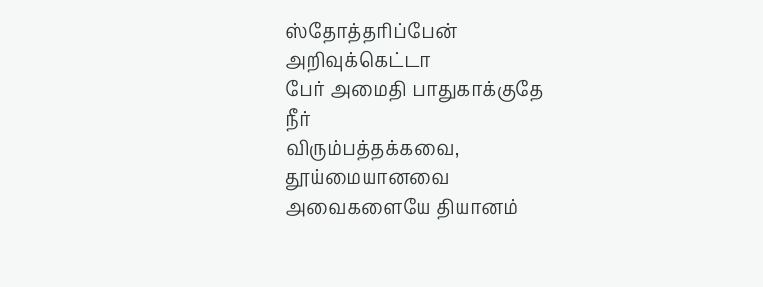ஸ்தோத்தரிப்பேன்
அறிவுக்கெட்டா
பேர் அமைதி பாதுகாக்குதே
நீர்
விரும்பத்தக்கவை,
தூய்மையானவை
அவைகளையே தியானம்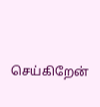செய்கிறேன்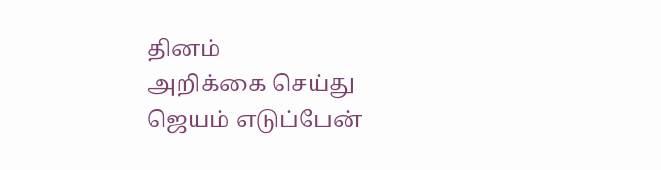தினம்
அறிக்கை செய்து
ஜெயம் எடுப்பேன்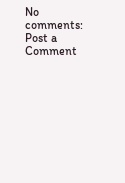No comments:
Post a Comment